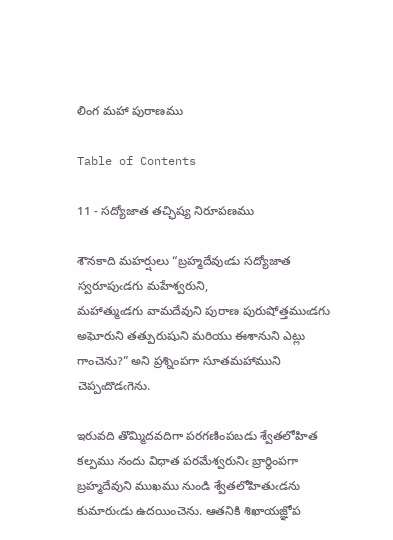లింగ మహా పురాణము

Table of Contents

11 - సద్యోజాత తచ్ఛిష్య నిరూపణము

శౌనకాది మహర్షులు “బ్రహ్మదేవుఁడు సద్యోజాత స్వరూపుఁడగు మహేశ్వరుని,
మహాత్ముఁడగు వామదేవుని పురాణ పురుషోత్తముఁడగు అఘోరుని తత్పురుషుని మరియు ఈశానుని ఎట్లు గాంచెను?” అని ప్రశ్నింపగా సూతమహాముని చెప్పఁదొడఁగెను.

ఇరువది తొమ్మిదవదిగా పరగణింపబడు శ్వేతలోహిత కల్పము నందు విధాత పరమేశ్వరునిఁ బ్రార్థింపగా బ్రహ్మదేవుని ముఖము నుండి శ్వేతలోహితుఁడను కుమారుఁడు ఉదయించెను. ఆతనికి శిఖాయజ్ఞోప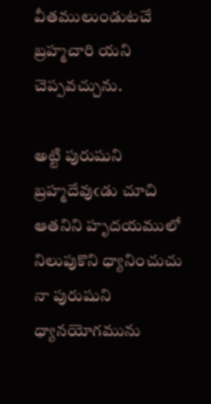వీతములుండుటచే బ్రహ్మచారి యని చెప్పవచ్చును.

అట్టి పురుషుని బ్రహ్మదేవుఁడు చూచి ఆతనిని హృదయములో నిలుపుకొని ధ్యానించుచు నా పురుషుని ధ్యానయోగమును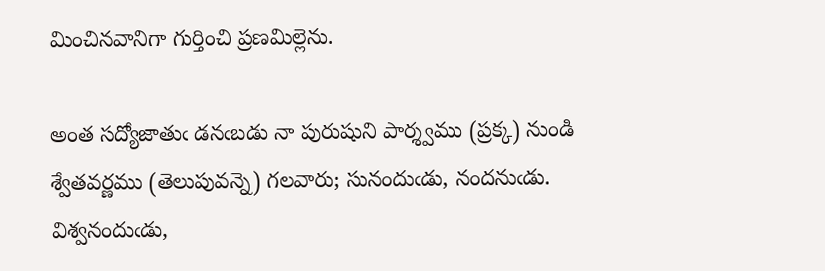మించినవానిగా గుర్తించి ప్రణమిల్లెను.

అంత సద్యోజాతుఁ డనఁబడు నా పురుషుని పార్శ్వము (ప్రక్క) నుండి శ్వేతవర్ణము (తెలుపువన్నె) గలవారు; సునందుఁడు, నందనుఁడు. విశ్వనందుఁడు,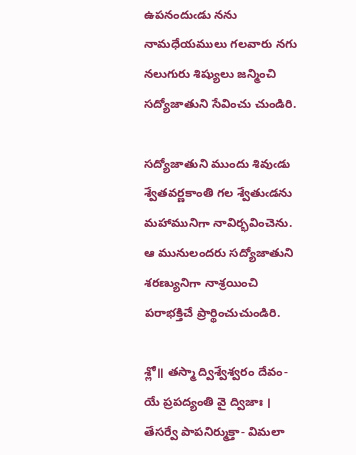ఉపనందుఁడు నను నామధేయములు గలవారు నగు నలుగురు శిష్యులు జన్మించి సద్యోజాతుని సేవించు చుండిరి.

సద్యోజాతుని ముందు శివుఁడు శ్వేతవర్ణకాంతి గల శ్వేతుఁడను మహామునిగా నావిర్భవించెను. ఆ మునులందరు సద్యోజాతుని శరణ్యునిగా నాశ్రయించి పరాభక్తిచే ప్రార్థించుచుండిరి.

శ్లో॥ తస్మా ద్విశ్వేశ్వరం దేవం-యే ప్రపద్యంతి వై ద్విజాః ।
తేసర్వే పాపనిర్ముక్తా- విమలా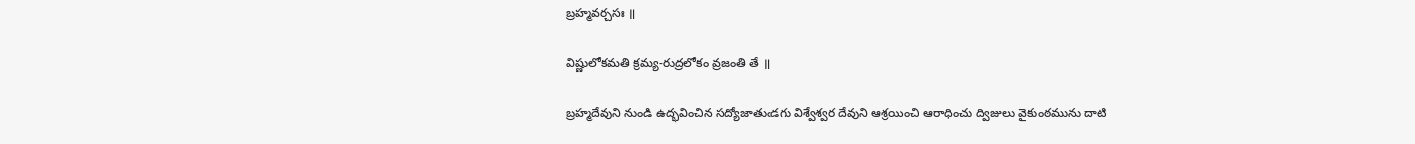బ్రహ్మవర్చసః ॥

విష్ణులోకమతి క్రమ్య-రుద్రలోకం వ్రజంతి తే ॥

బ్రహ్మదేవుని నుండి ఉద్భవించిన సద్యోజాతుఁడగు విశ్వేశ్వర దేవుని ఆశ్రయించి ఆరాధించు ద్విజులు వైకుంఠమును దాటి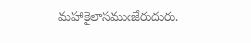మహాకైలాసముఁజేరుదురు.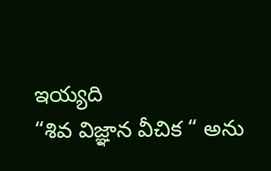ఇయ్యది
“శివ విజ్ఞాన వీచిక “ అను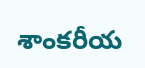శాంకరీయ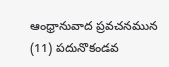ఆంధ్రానువాద ప్రవచనమున
(11) పదునొకండవ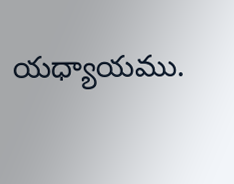యధ్యాయము.